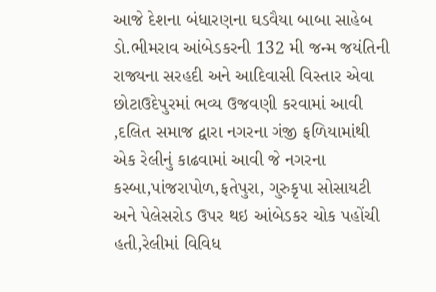આજે દેશના બંધારણના ઘડવૈયા બાબા સાહેબ ડો.ભીમરાવ આંબેડકરની 132 મી જન્મ જયંતિની રાજ્યના સરહદી અને આદિવાસી વિસ્તાર એવા છોટાઉદેપુરમાં ભવ્ય ઉજવણી કરવામાં આવી ,દલિત સમાજ દ્વારા નગરના ગંજી ફળિયામાંથી એક રેલીનું કાઢવામાં આવી જે નગરના કસ્બા,પાંજરાપોળ,ફતેપુરા, ગુરુકૃપા સોસાયટી અને પેલેસરોડ ઉપર થઇ આંબેડકર ચોક પહોંચી હતી,રેલીમાં વિવિધ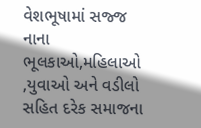વેશભૂષામાં સજ્જ નાના ભૂલકાઓ,મહિલાઓ ,યુવાઓ અને વડીલો સહિત દરેક સમાજના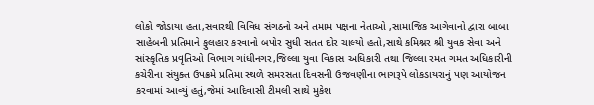લોકો જોડાયા હતા,સવારથી વિવિધ સંગઠનો અને તમામ પક્ષના નેતાઓ ,સામાજિક આગેવાનો દ્વારા બાબા સાહેબની પ્રતિમાને ફુલહાર કરવાનો બપોર સુધી સતત દોર ચાલ્યો હતો,સાથે કમિશ્નર શ્રી યુવક સેવા અને સાંસ્કૃતિક પ્રવૃતિઓ વિભાગ ગાંધીનગર,જિલ્લા યુવા વિકાસ અધિકારી તથા જિલ્લા રમત ગમત અધિકારીની કચેરીના સંયુક્ત ઉપક્રમે પ્રતિમા સ્થળે સમરસતા દિવસની ઉજવણીના ભાગરૂપે લોકડાયરાનું પણ આયોજન કરવામાં આવ્યું હતું,જેમાં આદિવાસી ટીમલી સાથે મુકેશ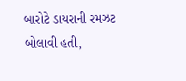બારોટે ડાયરાની રમઝટ બોલાવી હતી,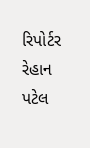રિપોર્ટર રેહાન પટેલ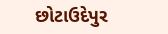છોટાઉદેપુર